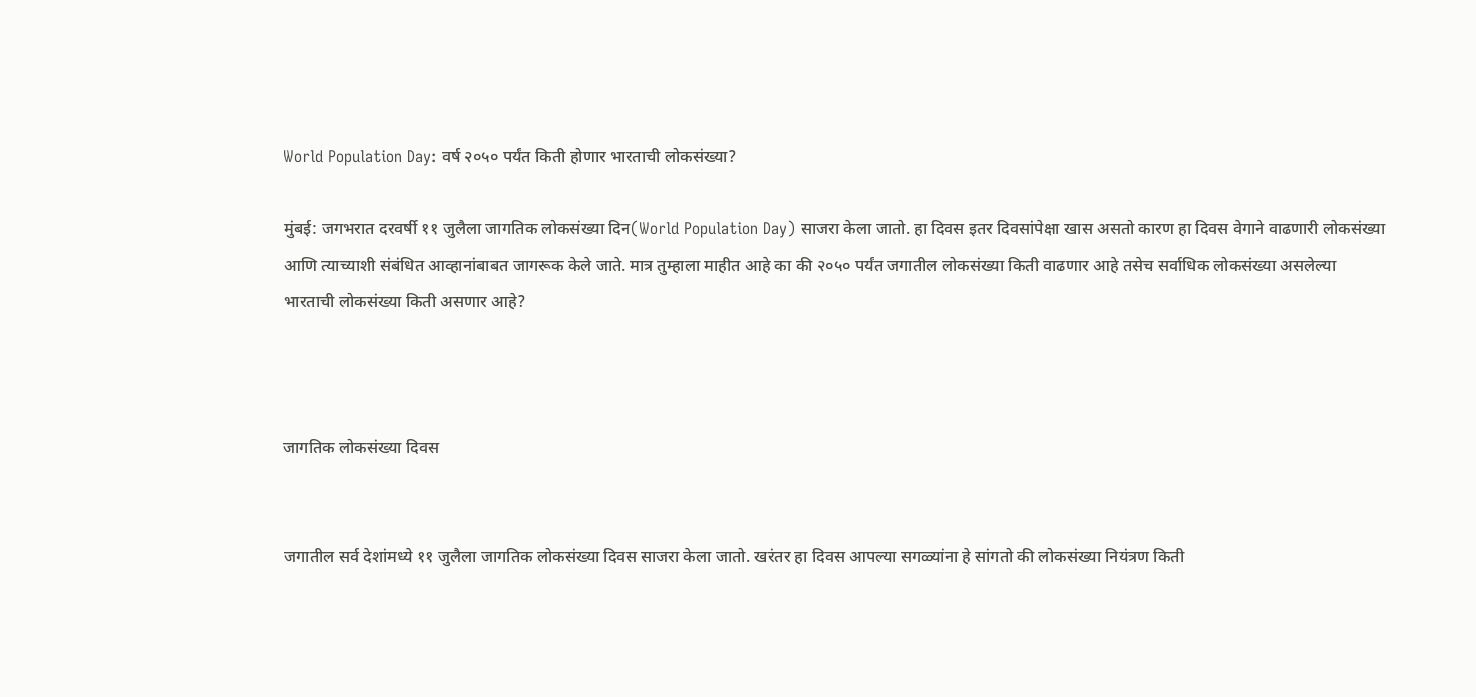World Population Day: वर्ष २०५० पर्यंत किती होणार भारताची लोकसंख्या?

मुंबई: जगभरात दरवर्षी ११ जुलैला जागतिक लोकसंख्या दिन(World Population Day) साजरा केला जातो. हा दिवस इतर दिवसांपेक्षा खास असतो कारण हा दिवस वेगाने वाढणारी लोकसंख्या आणि त्याच्याशी संबंधित आव्हानांबाबत जागरूक केले जाते. मात्र तुम्हाला माहीत आहे का की २०५० पर्यंत जगातील लोकसंख्या किती वाढणार आहे तसेच सर्वाधिक लोकसंख्या असलेल्या भारताची लोकसंख्या किती असणार आहे?



जागतिक लोकसंख्या दिवस


जगातील सर्व देशांमध्ये ११ जुलैला जागतिक लोकसंख्या दिवस साजरा केला जातो. खरंतर हा दिवस आपल्या सगळ्यांना हे सांगतो की लोकसंख्या नियंत्रण किती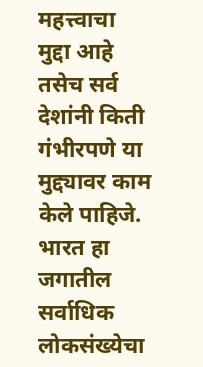महत्त्वाचा मुद्दा आहे तसेच सर्व देशांनी किती गंभीरपणे या मुद्द्यावर काम केले पाहिजे. भारत हा जगातील सर्वाधिक लोकसंख्येचा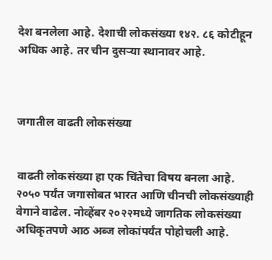देश बनलेला आहे. देशाची लोकसंख्या १४२. ८६ कोटीहून अधिक आहे. तर चीन दुसऱ्या स्थानावर आहे.



जगातील वाढती लोकसंख्या


वाढती लोकसंख्या हा एक चिंतेचा विषय बनला आहे. २०५० पर्यंत जगासोबत भारत आणि चीनची लोकसंख्याही वेगाने वाढेल. नोव्हेंबर २०२२मध्ये जागतिक लोकसंख्या अधिकृतपणे आठ अब्ज लोकांपर्यंत पोहोचली आहे.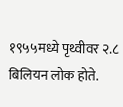१९५५मध्ये पृथ्वीवर २.८ बिलियन लोक होते.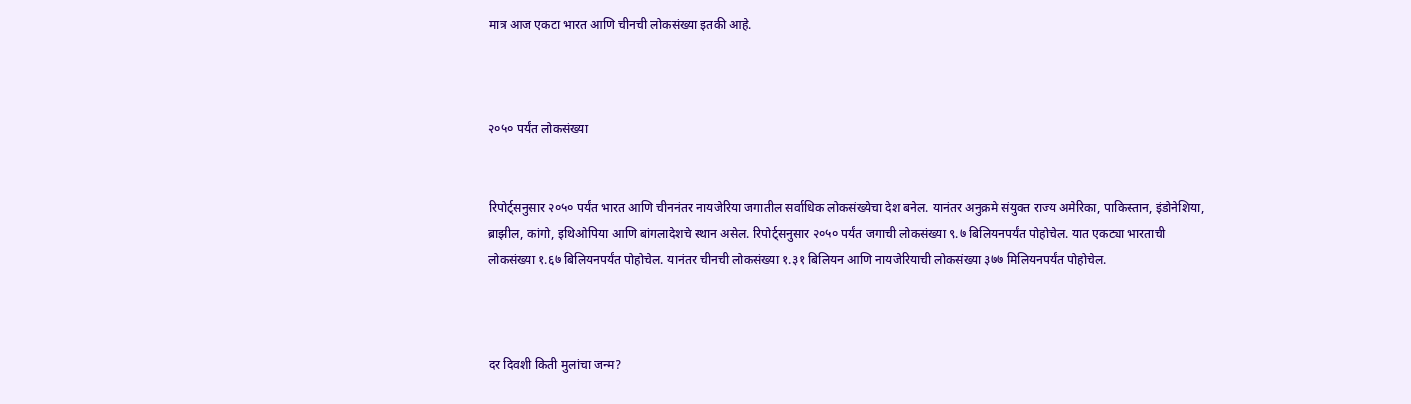मात्र आज एकटा भारत आणि चीनची लोकसंख्या इतकी आहे.



२०५० पर्यंत लोकसंख्या


रिपोर्ट्सनुसार २०५० पर्यंत भारत आणि चीननंतर नायजेरिया जगातील सर्वाधिक लोकसंख्येचा देश बनेल. यानंतर अनुक्रमे संयुक्त राज्य अमेरिका, पाकिस्तान, इंडोनेशिया, ब्राझील, कांगो, इथिओपिया आणि बांगलादेशचे स्थान असेल. रिपोर्ट्सनुसार २०५० पर्यंत जगाची लोकसंख्या ९.७ बिलियनपर्यंत पोहोचेल. यात एकट्या भारताची लोकसंख्या १.६७ बिलियनपर्यंत पोहोचेल. यानंतर चीनची लोकसंख्या १.३१ बिलियन आणि नायजेरियाची लोकसंख्या ३७७ मिलियनपर्यंत पोहोचेल.



दर दिवशी किती मुलांचा जन्म?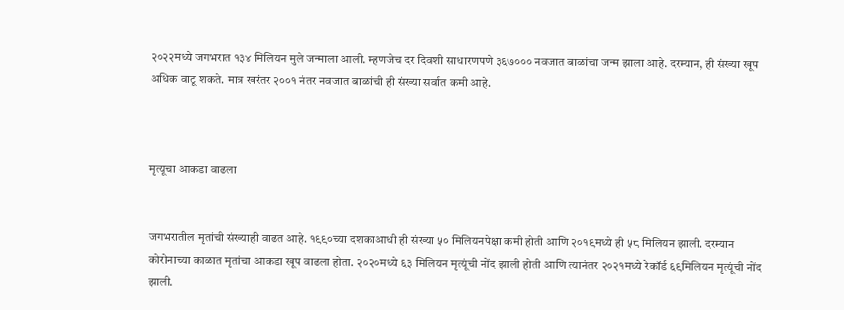२०२२मध्ये जगभरात १३४ मिलियन मुले जन्माला आली. म्हणजेच दर दिवशी साधारणपणे ३६७००० नवजात बाळांचा जन्म झाला आहे. दरम्यान, ही संख्या खूप अधिक वाटू शकते. मात्र खरंतर २००१ नंतर नवजात बाळांची ही संख्या सर्वात कमी आहे.



मृत्यूचा आकडा वाढला


जगभरातील मृतांची संख्याही वाढत आहे. १९९०च्या दशकाआधी ही संख्या ५० मिलियनपेक्षा कमी होती आणि २०१९मध्ये ही ५८ मिलियन झाली. दरम्यान कोरोनाच्या काळात मृतांचा आकडा खूप वाढला होता. २०२०मध्ये ६३ मिलियन मृत्यूंची नोंद झाली होती आणि त्यानंतर २०२१मध्ये रेकॉर्ड ६९मिलियन मृत्यूंची नोंद झाली.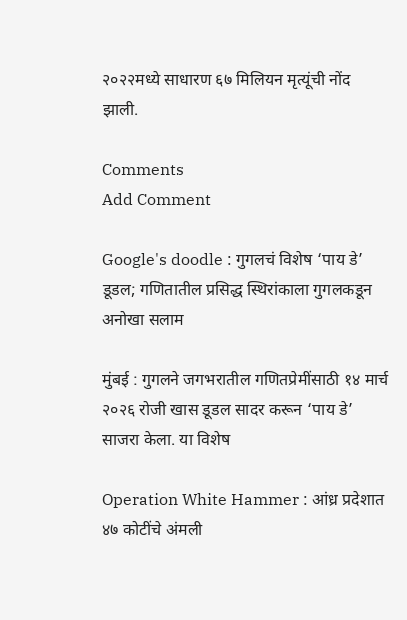२०२२मध्ये साधारण ६७ मिलियन मृत्यूंची नोंद झाली.

Comments
Add Comment

Google's doodle : गुगलचं विशेष ‘पाय डे’ डूडल; गणितातील प्रसिद्ध स्थिरांकाला गुगलकडून अनोखा सलाम

मुंबई : गुगलने जगभरातील गणितप्रेमींसाठी १४ मार्च २०२६ रोजी खास डूडल सादर करून ‘पाय डे’ साजरा केला. या विशेष

Operation White Hammer : आंध्र प्रदेशात ४७ कोटींचे अंमली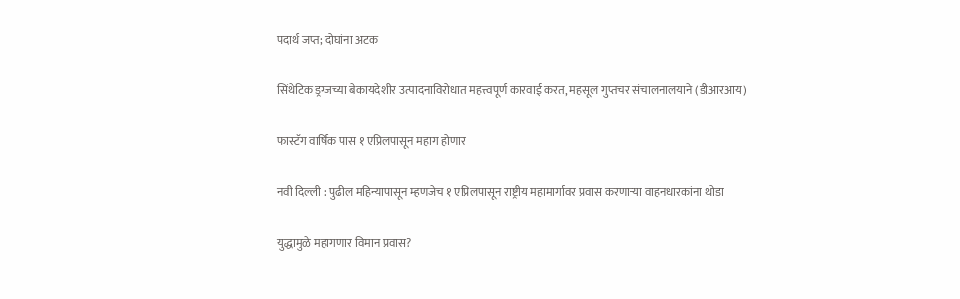पदार्थ जप्त; दोघांना अटक

सिंथेटिक ड्रग्जच्या बेकायदेशीर उत्पादनाविरोधात महत्त्वपूर्ण कारवाई करत, महसूल गुप्तचर संचालनालयाने (डीआरआय)

फास्टॅग वार्षिक पास १ एप्रिलपासून महाग होणार

नवी दिल्ली : पुढील महिन्यापासून म्हणजेच १ एप्रिलपासून राष्ट्रीय महामार्गावर प्रवास करणाऱ्या वाहनधारकांना थोडा

युद्धामुळे महागणार विमान प्रवास?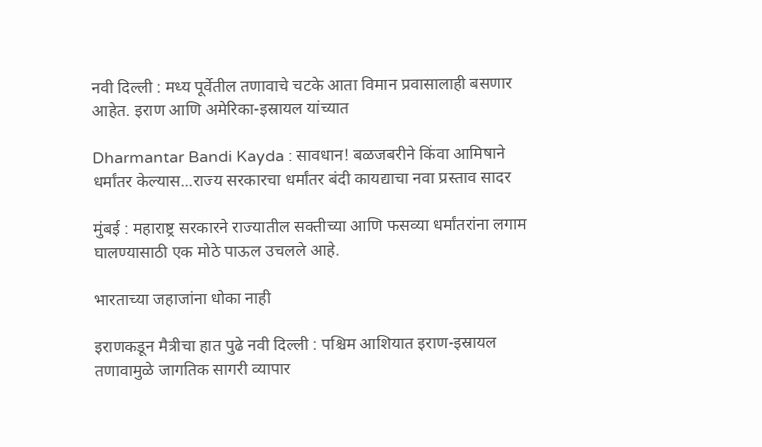नवी दिल्ली : मध्य पूर्वेतील तणावाचे चटके आता विमान प्रवासालाही बसणार आहेत. इराण आणि अमेरिका-इस्रायल यांच्यात

Dharmantar Bandi Kayda : सावधान! बळजबरीने किंवा आमिषाने धर्मांतर केल्यास...राज्य सरकारचा धर्मांतर बंदी कायद्याचा नवा प्रस्ताव सादर

मुंबई : महाराष्ट्र सरकारने राज्यातील सक्तीच्या आणि फसव्या धर्मांतरांना लगाम घालण्यासाठी एक मोठे पाऊल उचलले आहे.

भारताच्या जहाजांना धोका नाही

इराणकडून मैत्रीचा हात पुढे नवी दिल्ली : पश्चिम आशियात इराण-इस्रायल तणावामुळे जागतिक सागरी व्यापार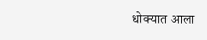धोक्यात आला